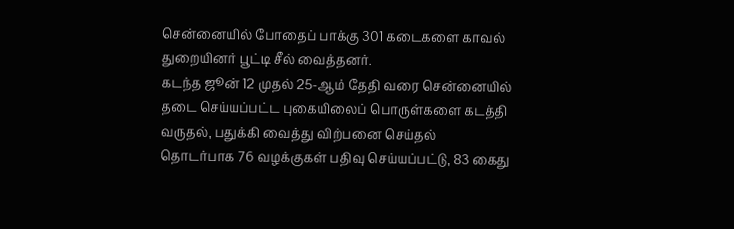சென்னையில் போதைப் பாக்கு 301 கடைகளை காவல் துறையினர் பூட்டி சீல் வைத்தனர்.
கடந்த ஜூன் 12 முதல் 25-ஆம் தேதி வரை சென்னையில் தடை செய்யப்பட்ட புகையிலைப் பொருள்களை கடத்தி வருதல், பதுக்கி வைத்து விற்பனை செய்தல் தொடர்பாக 76 வழக்குகள் பதிவு செய்யப்பட்டு, 83 கைது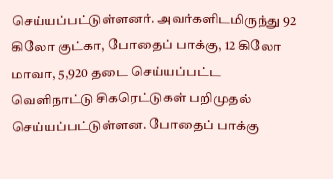செய்யப்பட்டுள்ளனர். அவர்களிடமிருந்து 92 கிலோ குட்கா, போதைப் பாக்கு, 12 கிலோ மாவா, 5,920 தடை செய்யப்பட்ட வெளிநாட்டு சிகரெட்டுகள் பறிமுதல் செய்யப்பட்டுள்ளன. போதைப் பாக்கு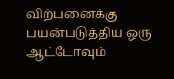விற்பனைக்கு பயன்படுத்திய ஒரு ஆட்டோவும்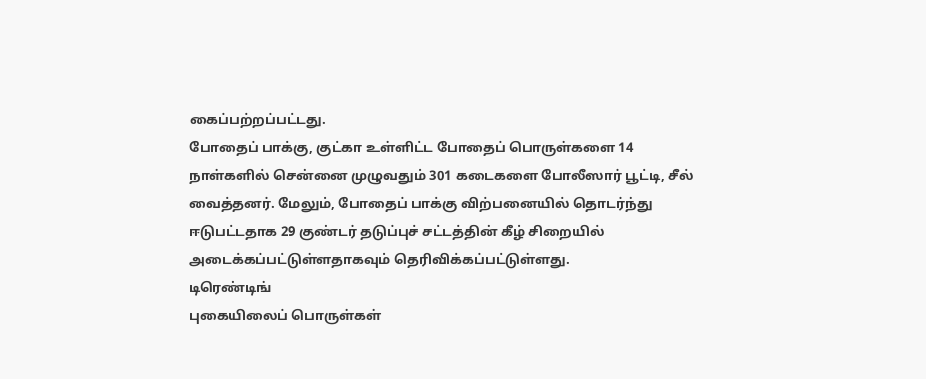கைப்பற்றப்பட்டது.
போதைப் பாக்கு, குட்கா உள்ளிட்ட போதைப் பொருள்களை 14 நாள்களில் சென்னை முழுவதும் 301 கடைகளை போலீஸார் பூட்டி, சீல் வைத்தனர். மேலும், போதைப் பாக்கு விற்பனையில் தொடர்ந்து ஈடுபட்டதாக 29 குண்டர் தடுப்புச் சட்டத்தின் கீழ் சிறையில் அடைக்கப்பட்டுள்ளதாகவும் தெரிவிக்கப்பட்டுள்ளது.
டிரெண்டிங்
புகையிலைப் பொருள்கள்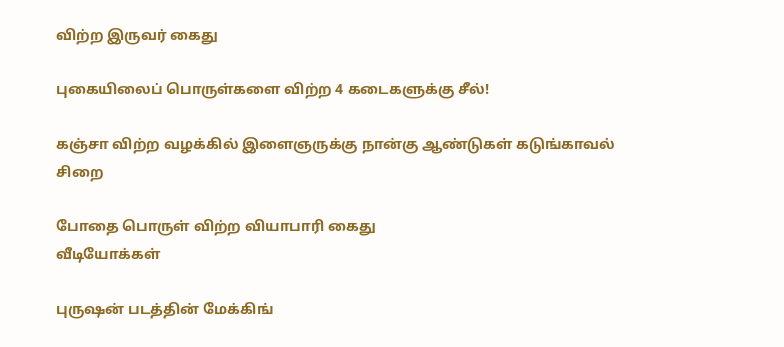விற்ற இருவர் கைது

புகையிலைப் பொருள்களை விற்ற 4 கடைகளுக்கு சீல்!

கஞ்சா விற்ற வழக்கில் இளைஞருக்கு நான்கு ஆண்டுகள் கடுங்காவல் சிறை

போதை பொருள் விற்ற வியாபாரி கைது
வீடியோக்கள்

புருஷன் படத்தின் மேக்கிங்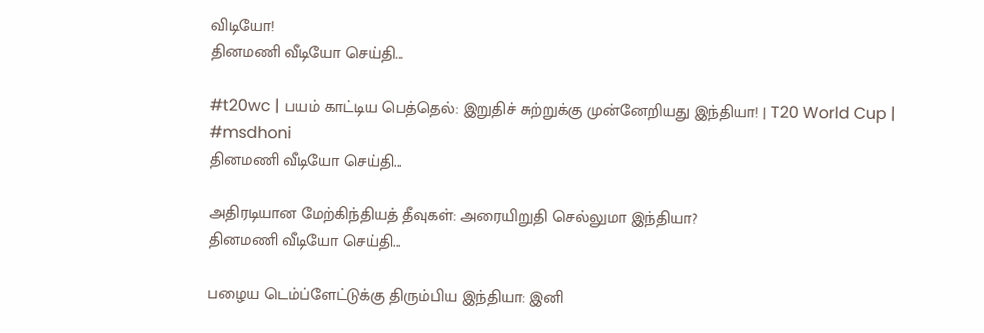விடியோ!
தினமணி வீடியோ செய்தி...

#t20wc | பயம் காட்டிய பெத்தெல்: இறுதிச் சுற்றுக்கு முன்னேறியது இந்தியா! | T20 World Cup | #msdhoni
தினமணி வீடியோ செய்தி...

அதிரடியான மேற்கிந்தியத் தீவுகள்: அரையிறுதி செல்லுமா இந்தியா?
தினமணி வீடியோ செய்தி...

பழைய டெம்ப்ளேட்டுக்கு திரும்பிய இந்தியா: இனி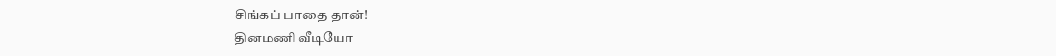சிங்கப் பாதை தான்!
தினமணி வீடியோ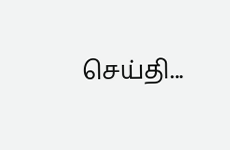செய்தி...